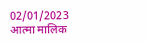02/01/2023
आत्मा मालिक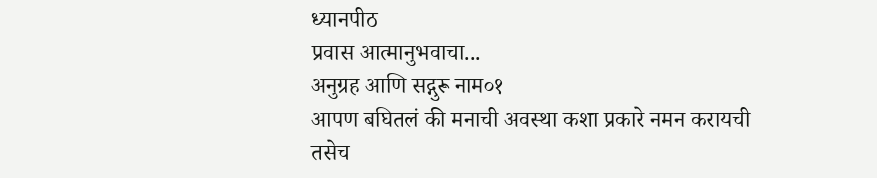ध्यानपीठ
प्रवास आत्मानुभवाचा...
अनुग्रह आणि सद्गुरू नाम०१
आपण बघितलं की मनाची अवस्था कशा प्रकारे नमन करायची तसेच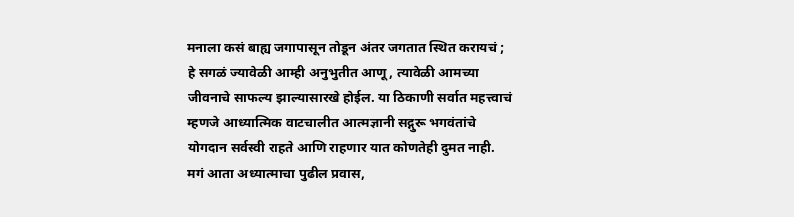मनाला कसं बाह्य जगापासून तोडून अंतर जगतात स्थित करायचं ; हे सगळं ज्यावेळी आम्ही अनुभुतीत आणू, त्यावेळी आमच्या जीवनाचे साफल्य झाल्यासारखे होईल. या ठिकाणी सर्वात महत्त्वाचं म्हणजे आध्यात्मिक वाटचालीत आत्मज्ञानी सद्गुरू भगवंतांचे योगदान सर्वस्वी राहते आणि राहणार यात कोणतेही दुमत नाही. मगं आता अध्यात्माचा पुढील प्रवास,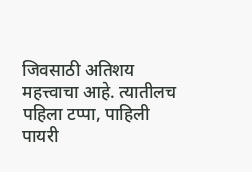जिवसाठी अतिशय महत्त्वाचा आहे. त्यातीलच पहिला टप्पा, पाहिली पायरी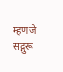म्हणजे सद्गुरू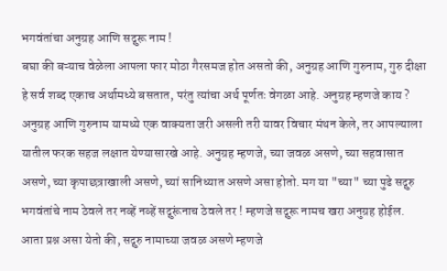भगवंतांचा अनुग्रह आणि सद्गुरू नाम !
बघा की बऱ्याच वेळेला आपला फार मोठा गैरसमज होत असतो की, अनुग्रह आणि गुरुनाम, गुरु दीक्षा हे सर्व शब्द एकाच अर्थामध्ये बसतात, परंतु त्यांचा अर्थ पूर्णतः वेगळा आहे. अनुग्रह म्हणजे काय ? अनुग्रह आणि गुरुनाम यामध्ये एक वाक्यता जरी असली तरी यावर विचार मंथन केले, तर आपल्याला यातील फरक सहज लक्षात येण्यासारखे आहे. अनुग्रह म्हणजे, च्या जवळ असणे, च्या सहवासात असणे, च्या कृपाछत्राखाली असणे, च्यां सानिध्यात असणे असा होतो. मग या "च्या" च्या पुढे सद्गुरु भगवंतांचे नाम ठेवले तर नव्हें नव्हें सद्गुरूंनाच ठेवले तर ! म्हणजे सद्गुरू नामच खरा अनुग्रह होईल. आता प्रश्न असा येतो की, सद्गुरु नामाच्या जवळ असणे म्हणजे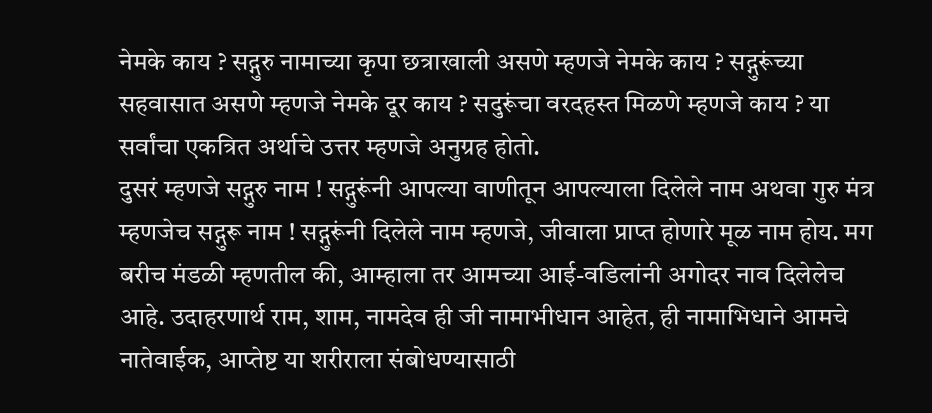नेमके काय ? सद्गुरु नामाच्या कृपा छत्राखाली असणे म्हणजे नेमके काय ? सद्गुरूंच्या सहवासात असणे म्हणजे नेमके दूर काय ? सदुरूंचा वरदहस्त मिळणे म्हणजे काय ? या सर्वांचा एकत्रित अर्थाचे उत्तर म्हणजे अनुग्रह होतो.
दुसरं म्हणजे सद्गुरु नाम ! सद्गुरूंनी आपल्या वाणीतून आपल्याला दिलेले नाम अथवा गुरु मंत्र म्हणजेच सद्गुरू नाम ! सद्गुरूंनी दिलेले नाम म्हणजे, जीवाला प्राप्त होणारे मूळ नाम होय. मग बरीच मंडळी म्हणतील की, आम्हाला तर आमच्या आई-वडिलांनी अगोदर नाव दिलेलेच आहे. उदाहरणार्थ राम, शाम, नामदेव ही जी नामाभीधान आहेत, ही नामाभिधाने आमचे नातेवाईक, आप्तेष्ट या शरीराला संबोधण्यासाठी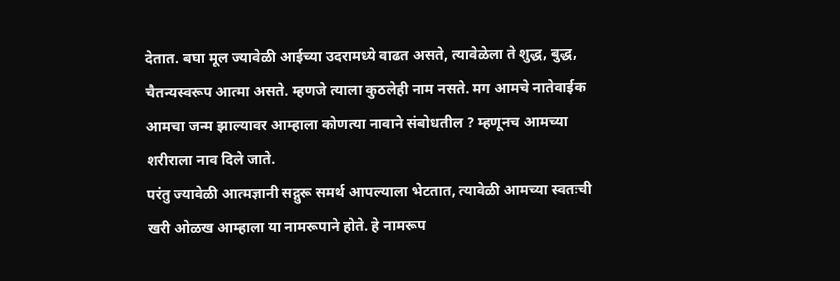देतात. बघा मूल ज्यावेळी आईच्या उदरामध्ये वाढत असते, त्यावेळेला ते शुद्ध, बुद्ध, चैतन्यस्वरूप आत्मा असते. म्हणजे त्याला कुठलेही नाम नसते. मग आमचे नातेवाईक आमचा जन्म झाल्यावर आम्हाला कोणत्या नावाने संबोधतील ? म्हणूनच आमच्या शरीराला नाव दिले जाते.
परंतु ज्यावेळी आत्मज्ञानी सद्गुरू समर्थ आपल्याला भेटतात, त्यावेळी आमच्या स्वतःची खरी ओळख आम्हाला या नामरूपाने होते. हे नामरूप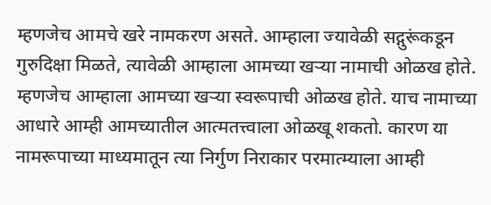म्हणजेच आमचे खरे नामकरण असते. आम्हाला ज्यावेळी सद्गुरूंकडून गुरुदिक्षा मिळते, त्यावेळी आम्हाला आमच्या खऱ्या नामाची ओळख होते. म्हणजेच आम्हाला आमच्या खऱ्या स्वरूपाची ओळख होते. याच नामाच्या आधारे आम्ही आमच्यातील आत्मतत्त्वाला ओळखू शकतो. कारण या नामरूपाच्या माध्यमातून त्या निर्गुण निराकार परमात्म्याला आम्ही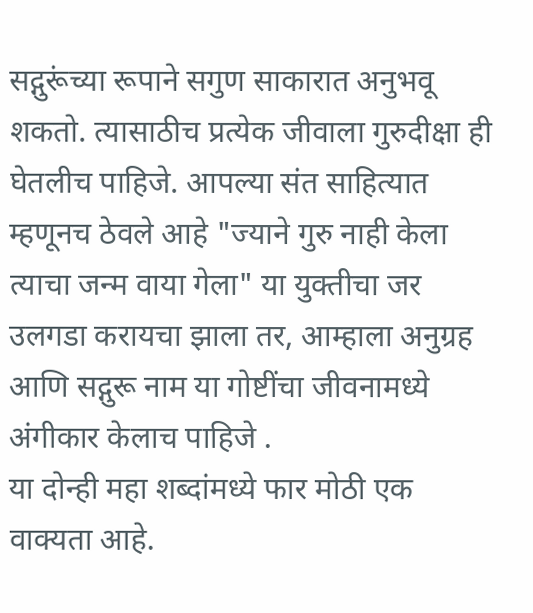सद्गुरूंच्या रूपाने सगुण साकारात अनुभवू शकतो. त्यासाठीच प्रत्येक जीवाला गुरुदीक्षा ही घेतलीच पाहिजे. आपल्या संत साहित्यात म्हणूनच ठेवले आहे "ज्याने गुरु नाही केला त्याचा जन्म वाया गेला" या युक्तीचा जर उलगडा करायचा झाला तर, आम्हाला अनुग्रह आणि सद्गुरू नाम या गोष्टींचा जीवनामध्ये अंगीकार केलाच पाहिजे .
या दोन्ही महा शब्दांमध्ये फार मोठी एक वाक्यता आहे.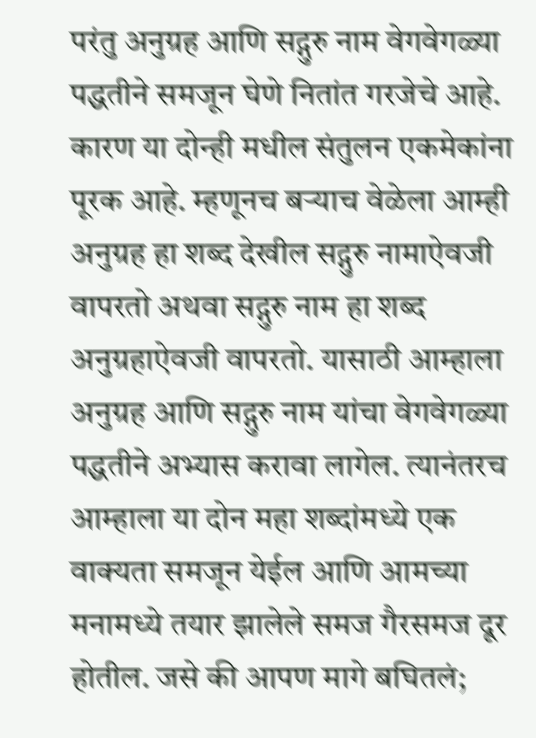परंतु अनुग्रह आणि सद्गुरु नाम वेगवेगळ्या पद्धतीने समजून घेणे नितांत गरजेचे आहे. कारण या दोन्ही मधील संतुलन एकमेकांना पूरक आहे. म्हणूनच बऱ्याच वेळेला आम्ही अनुग्रह हा शब्द देखील सद्गुरु नामाऐवजी वापरतो अथवा सद्गुरु नाम हा शब्द अनुग्रहाऐवजी वापरतो. यासाठी आम्हाला अनुग्रह आणि सद्गुरु नाम यांचा वेगवेगळ्या पद्धतीने अभ्यास करावा लागेल. त्यानंतरच आम्हाला या दोन महा शब्दांमध्ये एक वाक्यता समजून येईल आणि आमच्या मनामध्ये तयार झालेले समज गैरसमज दूर होतील. जसे की आपण मागे बघितलं;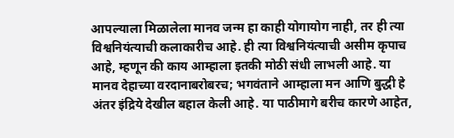आपल्याला मिळालेला मानव जन्म हा काही योगायोग नाही, तर ही त्या विश्वनियंत्याची कलाकारीच आहे. ही त्या विश्वनियंत्याची असीम कृपाच आहे, म्हणून की काय आम्हाला इतकी मोठी संधी लाभली आहे. या मानव देहाच्या वरदानाबरोबरच; भगवंताने आम्हाला मन आणि बुद्धी हे अंतर इंद्रिये देखील बहाल केली आहे. या पाठीमागे बरीच कारणे आहेत,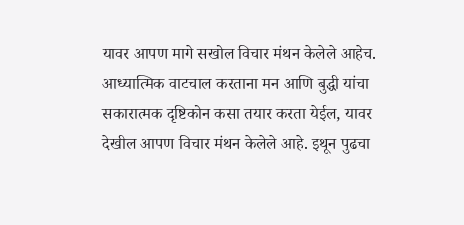यावर आपण मागे सखोल विचार मंथन केलेले आहेच. आध्यात्मिक वाटचाल करताना मन आणि बुद्धी यांचा सकारात्मक दृष्टिकोन कसा तयार करता येईल, यावर देखील आपण विचार मंथन केलेले आहे. इथून पुढचा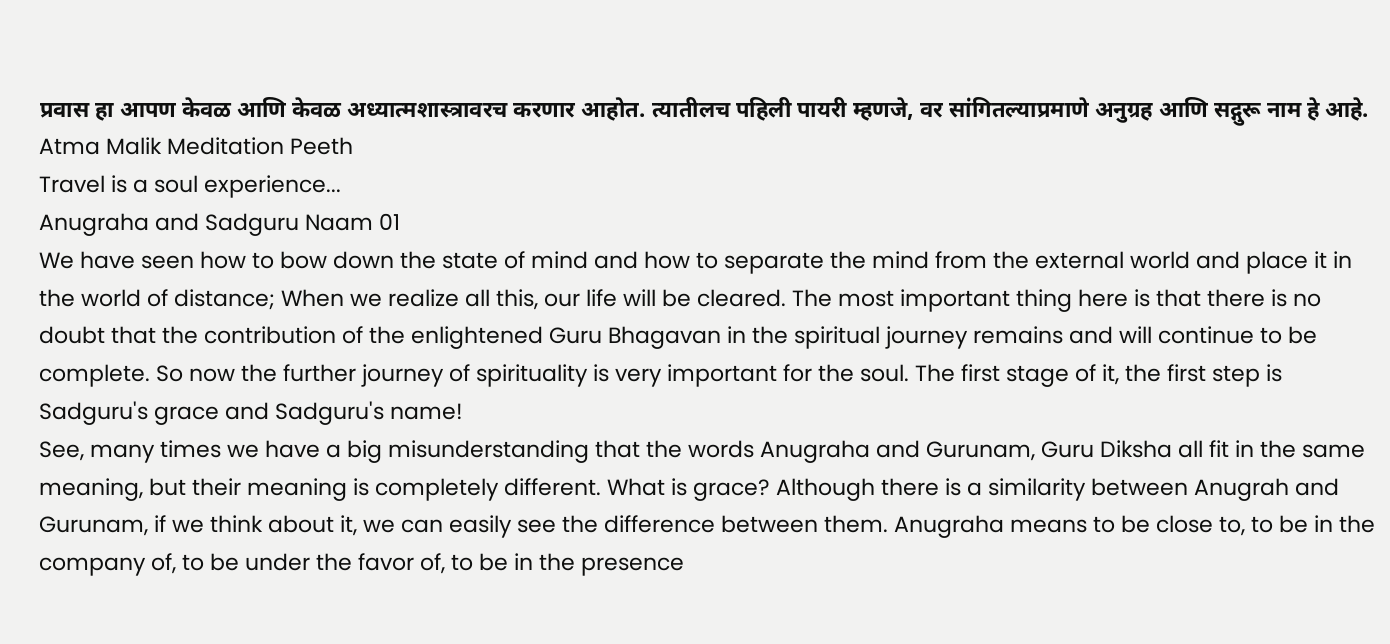प्रवास हा आपण केवळ आणि केवळ अध्यात्मशास्त्रावरच करणार आहोत. त्यातीलच पहिली पायरी म्हणजे, वर सांगितल्याप्रमाणे अनुग्रह आणि सद्गुरू नाम हे आहे.
Atma Malik Meditation Peeth
Travel is a soul experience...
Anugraha and Sadguru Naam 01
We have seen how to bow down the state of mind and how to separate the mind from the external world and place it in the world of distance; When we realize all this, our life will be cleared. The most important thing here is that there is no doubt that the contribution of the enlightened Guru Bhagavan in the spiritual journey remains and will continue to be complete. So now the further journey of spirituality is very important for the soul. The first stage of it, the first step is Sadguru's grace and Sadguru's name!
See, many times we have a big misunderstanding that the words Anugraha and Gurunam, Guru Diksha all fit in the same meaning, but their meaning is completely different. What is grace? Although there is a similarity between Anugrah and Gurunam, if we think about it, we can easily see the difference between them. Anugraha means to be close to, to be in the company of, to be under the favor of, to be in the presence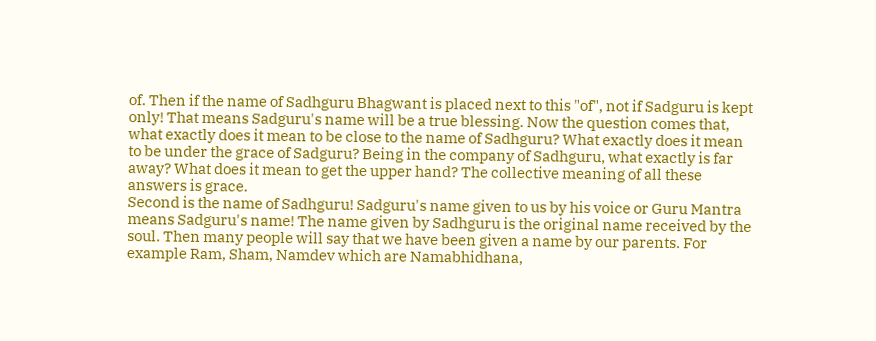of. Then if the name of Sadhguru Bhagwant is placed next to this "of", not if Sadguru is kept only! That means Sadguru's name will be a true blessing. Now the question comes that, what exactly does it mean to be close to the name of Sadhguru? What exactly does it mean to be under the grace of Sadguru? Being in the company of Sadhguru, what exactly is far away? What does it mean to get the upper hand? The collective meaning of all these answers is grace.
Second is the name of Sadhguru! Sadguru's name given to us by his voice or Guru Mantra means Sadguru's name! The name given by Sadhguru is the original name received by the soul. Then many people will say that we have been given a name by our parents. For example Ram, Sham, Namdev which are Namabhidhana,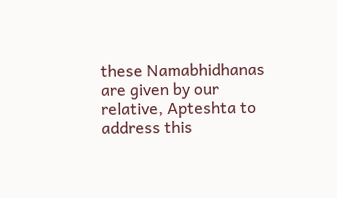these Namabhidhanas are given by our relative, Apteshta to address this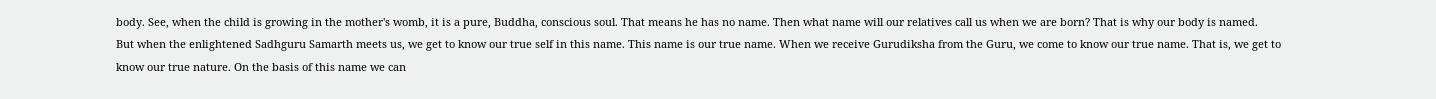body. See, when the child is growing in the mother's womb, it is a pure, Buddha, conscious soul. That means he has no name. Then what name will our relatives call us when we are born? That is why our body is named.
But when the enlightened Sadhguru Samarth meets us, we get to know our true self in this name. This name is our true name. When we receive Gurudiksha from the Guru, we come to know our true name. That is, we get to know our true nature. On the basis of this name we can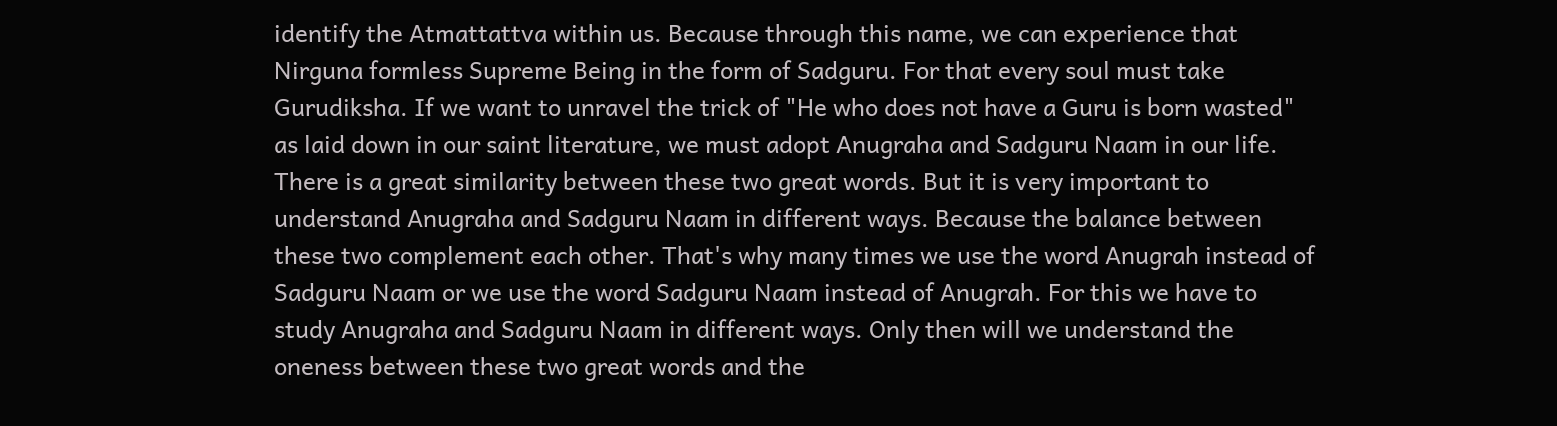identify the Atmattattva within us. Because through this name, we can experience that Nirguna formless Supreme Being in the form of Sadguru. For that every soul must take Gurudiksha. If we want to unravel the trick of "He who does not have a Guru is born wasted" as laid down in our saint literature, we must adopt Anugraha and Sadguru Naam in our life.
There is a great similarity between these two great words. But it is very important to understand Anugraha and Sadguru Naam in different ways. Because the balance between these two complement each other. That's why many times we use the word Anugrah instead of Sadguru Naam or we use the word Sadguru Naam instead of Anugrah. For this we have to study Anugraha and Sadguru Naam in different ways. Only then will we understand the oneness between these two great words and the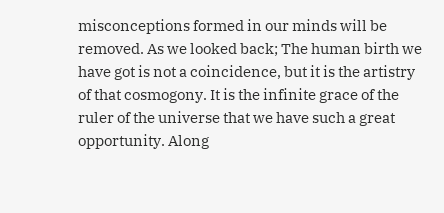misconceptions formed in our minds will be removed. As we looked back; The human birth we have got is not a coincidence, but it is the artistry of that cosmogony. It is the infinite grace of the ruler of the universe that we have such a great opportunity. Along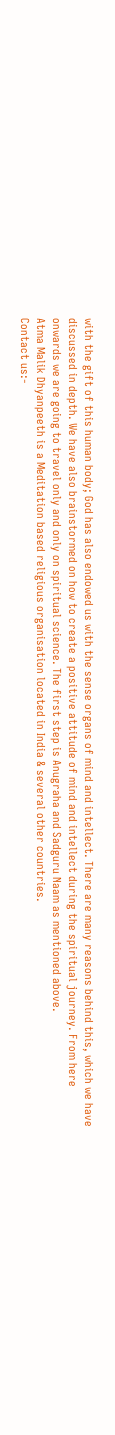with the gift of this human body; God has also endowed us with the sense organs of mind and intellect. There are many reasons behind this, which we have discussed in depth. We have also brainstormed on how to create a positive attitude of mind and intellect during the spiritual journey. From here onwards we are going to travel only and only on spiritual science. The first step is Anugraha and Sadguru Naam as mentioned above.
Atma Malik Dhyanpeeth is a Meditation based religious organisation located in India & several other countries.
Contact us:-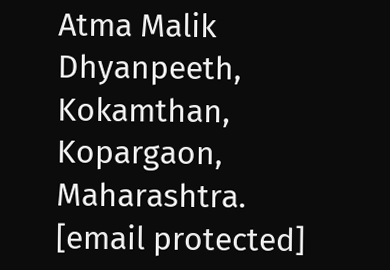Atma Malik Dhyanpeeth, Kokamthan,
Kopargaon, Maharashtra.
[email protected]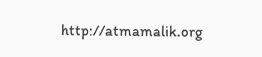http://atmamalik.org